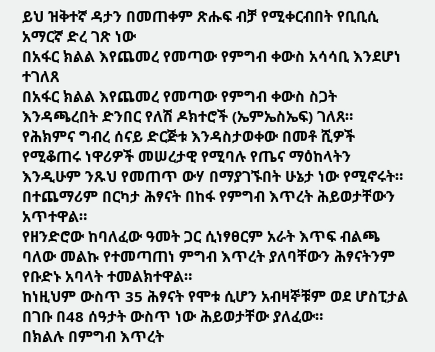ይህ ዝቅተኛ ዳታን በመጠቀም ጽሑፍ ብቻ የሚቀርብበት የቢቢሲ አማርኛ ድረ ገጽ ነው
በአፋር ክልል እየጨመረ የመጣው የምግብ ቀውስ አሳሳቢ እንደሆነ ተገለጸ
በአፋር ክልል እየጨመረ የመጣው የምግብ ቀውስ ስጋት እንዳጫረበት ድንበር የለሽ ዶክተሮች (ኤምኤስኤፍ) ገለጸ።
የሕክምና ግብረ ሰናይ ድርጅቱ እንዳስታወቀው በመቶ ሺዎች የሚቆጠሩ ነዋሪዎች መሠረታዊ የሚባሉ የጤና ማዕከላትን እንዲሁም ንጹህ የመጠጥ ውሃ በማያገኙበት ሁኔታ ነው የሚኖሩት።
በተጨማሪም በርካታ ሕፃናት በከፋ የምግብ እጥረት ሕይወታቸውን አጥተዋል።
የዘንድሮው ከባለፈው ዓመት ጋር ሲነፃፀርም አራት እጥፍ ብልጫ ባለው መልኩ የተመጣጠነ ምግብ እጥረት ያለባቸውን ሕፃናትንም የቡድኑ አባላት ተመልክተዋል።
ከነዚህም ውስጥ 35 ሕፃናት የሞቱ ሲሆን አብዛኞቹም ወደ ሆስፒታል በገቡ በ48 ሰዓታት ውስጥ ነው ሕይወታቸው ያለፈው።
በክልሉ በምግብ እጥረት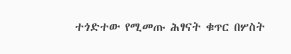ተጎድተው የሚመጡ ሕፃናት ቁጥር በሦስት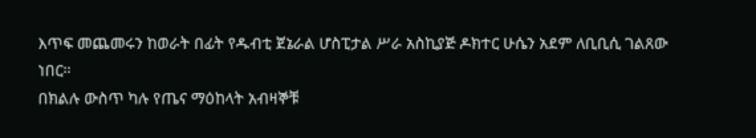እጥፍ መጨመሩን ከወራት በፊት የዱብቲ ጀኔራል ሆስፒታል ሥራ አስኪያጅ ዶክተር ሁሴን አደም ለቢቢሲ ገልጸው ነበር።
በክልሉ ውስጥ ካሉ የጤና ማዕከላት አብዛኞቹ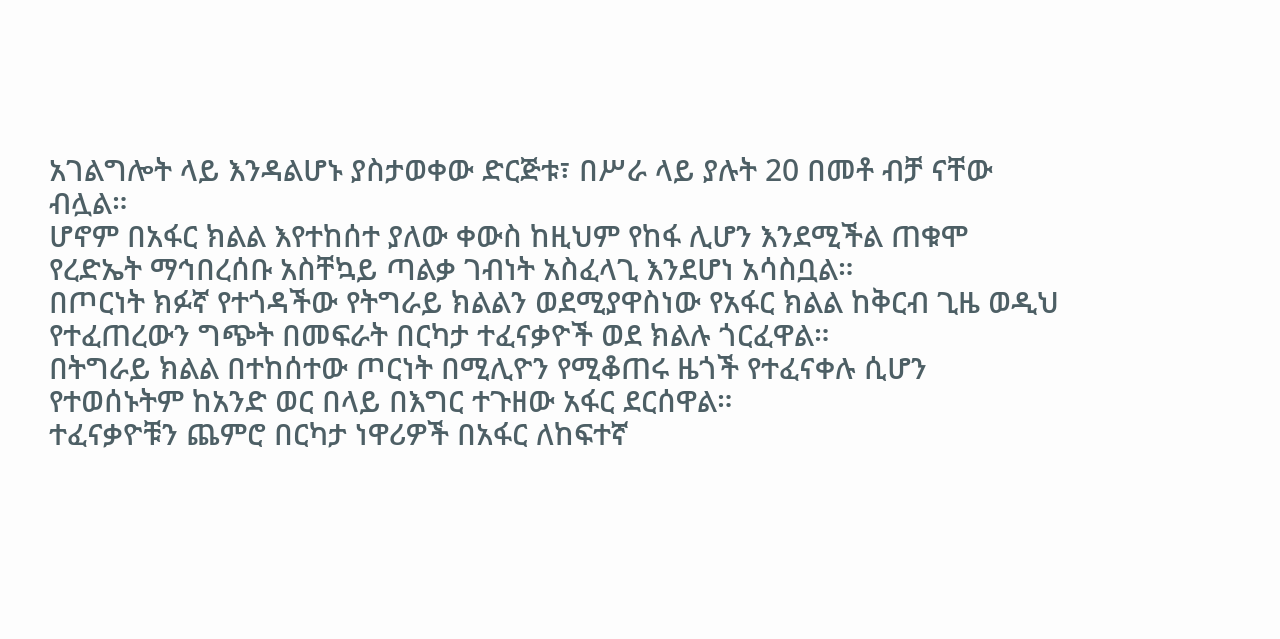አገልግሎት ላይ እንዳልሆኑ ያስታወቀው ድርጅቱ፣ በሥራ ላይ ያሉት 20 በመቶ ብቻ ናቸው ብሏል።
ሆኖም በአፋር ክልል እየተከሰተ ያለው ቀውስ ከዚህም የከፋ ሊሆን እንደሚችል ጠቁሞ የረድኤት ማኅበረሰቡ አስቸኳይ ጣልቃ ገብነት አስፈላጊ እንደሆነ አሳስቧል።
በጦርነት ክፉኛ የተጎዳችው የትግራይ ክልልን ወደሚያዋስነው የአፋር ክልል ከቅርብ ጊዜ ወዲህ የተፈጠረውን ግጭት በመፍራት በርካታ ተፈናቃዮች ወደ ክልሉ ጎርፈዋል።
በትግራይ ክልል በተከሰተው ጦርነት በሚሊዮን የሚቆጠሩ ዜጎች የተፈናቀሉ ሲሆን የተወሰኑትም ከአንድ ወር በላይ በእግር ተጉዘው አፋር ደርሰዋል።
ተፈናቃዮቹን ጨምሮ በርካታ ነዋሪዎች በአፋር ለከፍተኛ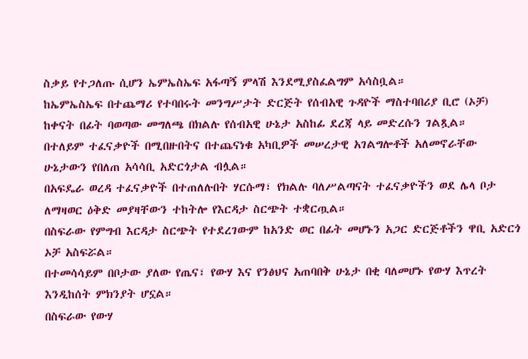ስቃይ የተጋለጡ ሲሆን ኤምኤስኤፍ አፋጣኝ ምላሽ እንደሚያስፈልግም አሳስቧል።
ከኤምኤስኤፍ በተጨማሪ የተባበሩት መንግሥታት ድርጅት የሰብአዊ ጉዳዮች ማስተባበሪያ ቢሮ (ኦቻ) ከቀናት በፊት ባወጣው መግለጫ በክልሉ የሰብአዊ ሁኔታ አስከፊ ደረጃ ላይ መድረሱን ገልጿል።
በተለይም ተፈናቃዮች በሚበዙበትና በተጨናነቁ አካቢዎች መሠረታዊ አገልግሎቶች አለመኖራቸው ሁኔታውን የበለጠ አሳሳቢ አድርጎታል ብሏል።
በአፍዴራ ወረዳ ተፈናቃዮች በተጠለሉበት ሃርሱማ፣ የክልሉ ባለሥልጣናት ተፈናቃዮችን ወደ ሌላ ቦታ ለማዛወር ዕቅድ መያዛቸውን ተከትሎ የእርዳታ ስርጭት ተቋርጧል።
በስፍራው የምግብ እርዳታ ስርጭት የተደረገውም ከአንድ ወር በፊት መሆኑን አጋር ድርጅቶችን ዋቢ አድርጎ ኦቻ አስፍሯል።
በተመሳሳይም በቦታው ያለው የጤና፣ የውሃ እና የንፅህና አጠባበቅ ሁኔታ በቂ ባለመሆኑ የውሃ እጥረት እንዲከሰት ምክንያት ሆኗል።
በስፍራው የውሃ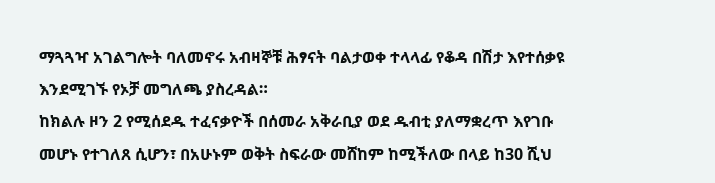ማጓጓዣ አገልግሎት ባለመኖሩ አብዛኞቹ ሕፃናት ባልታወቀ ተላላፊ የቆዳ በሽታ እየተሰቃዩ እንደሚገኙ የኦቻ መግለጫ ያስረዳል።
ከክልሉ ዞን 2 የሚሰደዱ ተፈናቃዮች በሰመራ አቅራቢያ ወደ ዱብቲ ያለማቋረጥ እየገቡ መሆኑ የተገለጸ ሲሆን፣ በአሁኑም ወቅት ስፍራው መሸከም ከሚችለው በላይ ከ30 ሺህ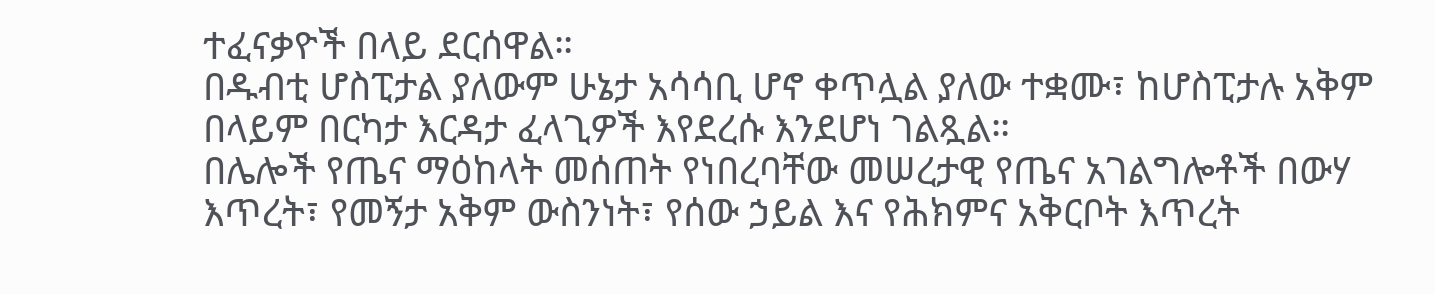ተፈናቃዮች በላይ ደርሰዋል።
በዱብቲ ሆስፒታል ያለውም ሁኔታ አሳሳቢ ሆኖ ቀጥሏል ያለው ተቋሙ፣ ከሆስፒታሉ አቅም በላይም በርካታ እርዳታ ፈላጊዎች እየደረሱ እንደሆነ ገልጿል።
በሌሎች የጤና ማዕከላት መሰጠት የነበረባቸው መሠረታዊ የጤና አገልግሎቶች በውሃ እጥረት፣ የመኝታ አቅም ውስንነት፣ የሰው ኃይል እና የሕክምና አቅርቦት እጥረት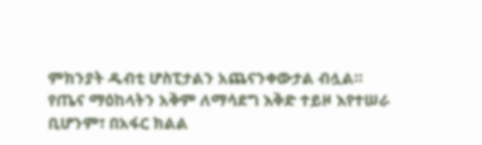ምክንያት ዱብቲ ሆስፒታልን አጨናንቀውታል ብሏል።
የጤና ማዕከላትን አቅም ለማሳደግ እቅድ ተይዞ እየተሠራ ቢሆንም፣ በአፋር ክልል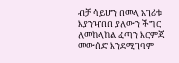ብቻ ሳይሆን በመላ አገሪቱ እያንዣበበ ያለውን ችግር ለመከላከል ፈጣን እርምጃ መውሰድ እንደሚገባም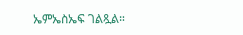ኤምኤስኤፍ ገልጿል።